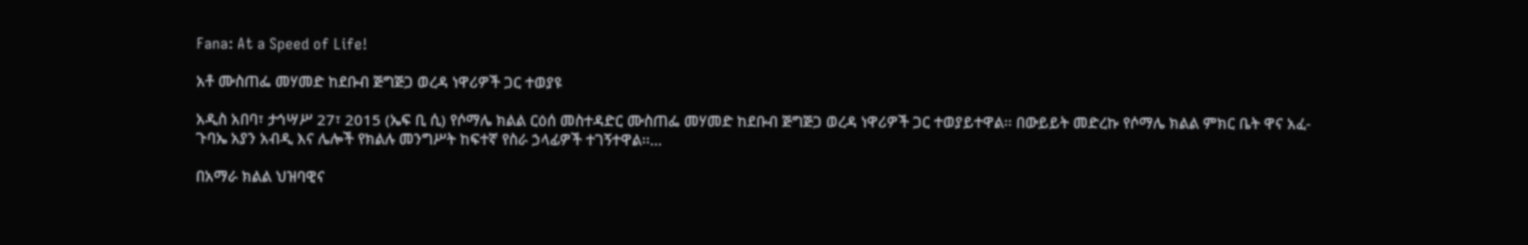Fana: At a Speed of Life!

አቶ ሙስጠፌ መሃመድ ከደቡብ ጅግጅጋ ወረዳ ነዋሪዎች ጋር ተወያዩ

አዲስ አበባ፣ ታኅሣሥ 27፣ 2015 (ኤፍ ቢ ሲ) የሶማሌ ክልል ርዕሰ መስተዳድር ሙስጠፌ መሃመድ ከደቡብ ጅግጅጋ ወረዳ ነዋሪዎች ጋር ተወያይተዋል፡፡ በውይይት መድረኩ የሶማሌ ክልል ምክር ቤት ዋና አፈ-ጉባኤ አያን አብዲ እና ሌሎች የክልሉ መንግሥት ከፍተኛ የስራ ኃላፊዎች ተገኝተዋል፡፡…

በአማራ ክልል ህዝባዊና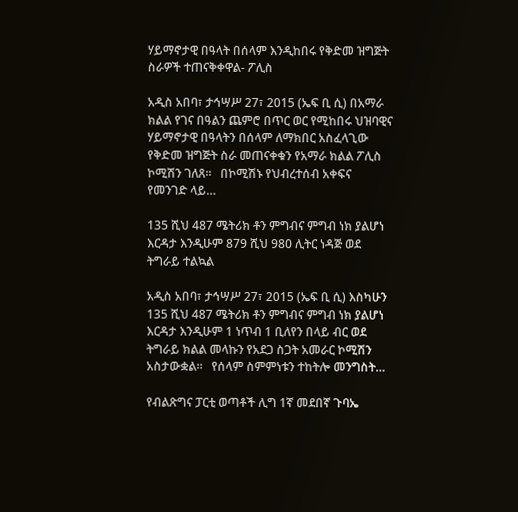ሃይማኖታዊ በዓላት በሰላም እንዲከበሩ የቅድመ ዝግጅት ስራዎች ተጠናቅቀዋል- ፖሊስ

አዲስ አበባ፣ ታኅሣሥ 27፣ 2015 (ኤፍ ቢ ሲ) በአማራ ክልል የገና በዓልን ጨምሮ በጥር ወር የሚከበሩ ህዝባዊና ሃይማኖታዊ በዓላትን በሰላም ለማክበር አስፈላጊው የቅድመ ዝግጅት ስራ መጠናቀቁን የአማራ ክልል ፖሊስ ኮሚሽን ገለጸ።   በኮሚሽኑ የህብረተሰብ አቀፍና የመንገድ ላይ…

135 ሺህ 487 ሜትሪክ ቶን ምግብና ምግብ ነክ ያልሆነ እርዳታ እንዲሁም 879 ሺህ 980 ሊትር ነዳጅ ወደ ትግራይ ተልኳል

አዲስ አበባ፣ ታኅሣሥ 27፣ 2015 (ኤፍ ቢ ሲ) እስካሁን 135 ሺህ 487 ሜትሪክ ቶን ምግብና ምግብ ነክ ያልሆነ እርዳታ እንዲሁም 1 ነጥብ 1 ቢለየን በላይ ብር ወደ ትግራይ ክልል መላኩን የአደጋ ስጋት አመራር ኮሚሽን አስታውቋል፡፡   የሰላም ስምምነቱን ተከትሎ መንግስት…

የብልጽግና ፓርቲ ወጣቶች ሊግ 1ኛ መደበኛ ጉባኤ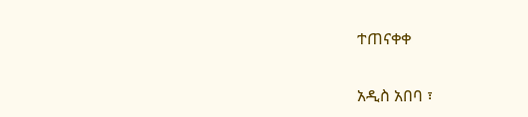ተጠናቀቀ

አዲስ አበባ ፣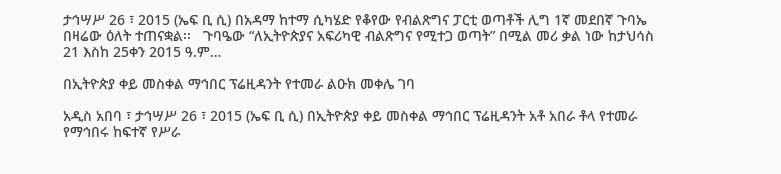ታኅሣሥ 26 ፣ 2015 (ኤፍ ቢ ሲ) በአዳማ ከተማ ሲካሄድ የቆየው የብልጽግና ፓርቲ ወጣቶች ሊግ 1ኛ መደበኛ ጉባኤ በዛሬው ዕለት ተጠናቋል፡፡   ጉባዔው “ለኢትዮጵያና አፍሪካዊ ብልጽግና የሚተጋ ወጣት” በሚል መሪ ቃል ነው ከታህሳስ 21 እስከ 25ቀን 2015 ዓ.ም…

በኢትዮጵያ ቀይ መስቀል ማኅበር ፕሬዚዳንት የተመራ ልዑክ መቀሌ ገባ

አዲስ አበባ ፣ ታኅሣሥ 26 ፣ 2015 (ኤፍ ቢ ሲ) በኢትዮጵያ ቀይ መስቀል ማኅበር ፕሬዚዳንት አቶ አበራ ቶላ የተመራ የማኅበሩ ከፍተኛ የሥራ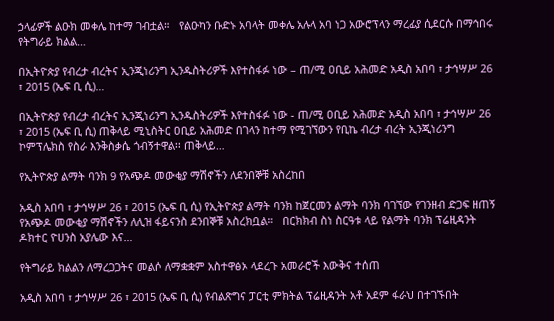ኃላፊዎች ልዑክ መቀሌ ከተማ ገብቷል።   የልዑካን ቡድኑ አባላት መቀሌ አሉላ አባ ነጋ አውሮፕላን ማረፊያ ሲደርሱ በማኅበሩ የትግራይ ክልል…

በኢትዮጵያ የብረታ ብረትና ኢንጂነሪንግ ኢንዱስትሪዎች እየተስፋፉ ነው – ጠ/ሚ ዐቢይ አሕመድ አዲስ አበባ ፣ ታኅሣሥ 26 ፣ 2015 (ኤፍ ቢ ሲ)…

በኢትዮጵያ የብረታ ብረትና ኢንጂነሪንግ ኢንዱስትሪዎች እየተስፋፉ ነው - ጠ/ሚ ዐቢይ አሕመድ አዲስ አበባ ፣ ታኅሣሥ 26 ፣ 2015 (ኤፍ ቢ ሲ) ጠቅላይ ሚኒስትር ዐቢይ አሕመድ በገላን ከተማ የሚገኘውን የቢኬ ብረታ ብረት ኢንጂነሪንግ ኮምፕሌክስ የስራ እንቅስቃሴ ጎብኝተዋል፡፡ ጠቅላይ…

የኢትዮጵያ ልማት ባንክ 9 የአጭዶ መውቂያ ማሽኖችን ለደንበኞቹ አስረከበ

አዲስ አበባ ፣ ታኅሣሥ 26 ፣ 2015 (ኤፍ ቢ ሲ) የኢትዮጵያ ልማት ባንክ ከጀርመን ልማት ባንክ ባገኘው የገንዘብ ድጋፍ ዘጠኝ የአጭዶ መውቂያ ማሽኖችን ለሊዝ ፋይናንስ ደንበኞቹ አስረክቧል።   በርክክብ ስነ ስርዓቱ ላይ የልማት ባንክ ፕሬዚዳንት ዶክተር ዮሀንስ አያሌው እና…

የትግራይ ክልልን ለማረጋጋትና መልሶ ለማቋቋም አስተዋፅኦ ላደረጉ አመራሮች እውቅና ተሰጠ

አዲስ አበባ ፣ ታኅሣሥ 26 ፣ 2015 (ኤፍ ቢ ሲ) የብልጽግና ፓርቲ ምክትል ፕሬዚዳንት አቶ አደም ፋራህ በተገኙበት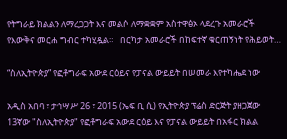የትግራይ ክልልን ለማረጋጋት እና መልሶ ለማቋቋም አስተዋፅኦ ላደረጉ አመራሮች የእውቅና መርሐ ግብር ተካሂዷል።   በርካታ አመራሮች በከፍተኛ ቁርጠኝነት የሕይወት…

“ስለኢትዮጵያ” የፎቶግራፍ አውደ ርዕይና የፓናል ውይይት በሠመራ እየተካሔደ ነው

አዲስ አበባ ፣ ታኅሣሥ 26 ፣ 2015 (ኤፍ ቢ ሲ) የኢትዮጵያ ፕሬስ ድርጅት ያዘጋጀው 13ኛው "ስለኢትዮጵያ" የፎቶግራፍ አውደ ርዕይ እና የፓናል ውይይት በአፋር ክልል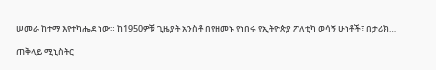ሠመራ ከተማ እየተካሔደ ነው። ከ1950ዎቹ ጊዜያት አንስቶ በየዘመኑ የነበሩ የኢትዮጵያ ፖለቲካ ወሳኝ ሁነቶች፣ በታሪክ…

ጠቅላይ ሚኒስትር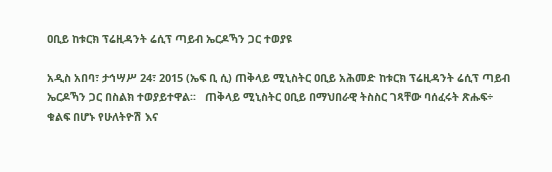ዐቢይ ከቱርክ ፕሬዚዳንት ሬሲፕ ጣይብ ኤርዶኻን ጋር ተወያዩ

አዲስ አበባ፣ ታኅሣሥ 24፣ 2015 (ኤፍ ቢ ሲ) ጠቅላይ ሚኒስትር ዐቢይ አሕመድ ከቱርክ ፕሬዚዳንት ሬሲፕ ጣይብ ኤርዶኻን ጋር በስልክ ተወያይተዋል፡፡   ጠቅላይ ሚኒስትር ዐቢይ በማህበራዊ ትስስር ገጻቸው ባሰፈሩት ጽሑፍ÷ ቁልፍ በሆኑ የሁለትዮሽ እና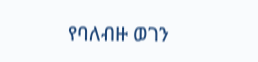የባለብዙ ወገን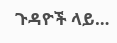ጉዳዮች ላይ…